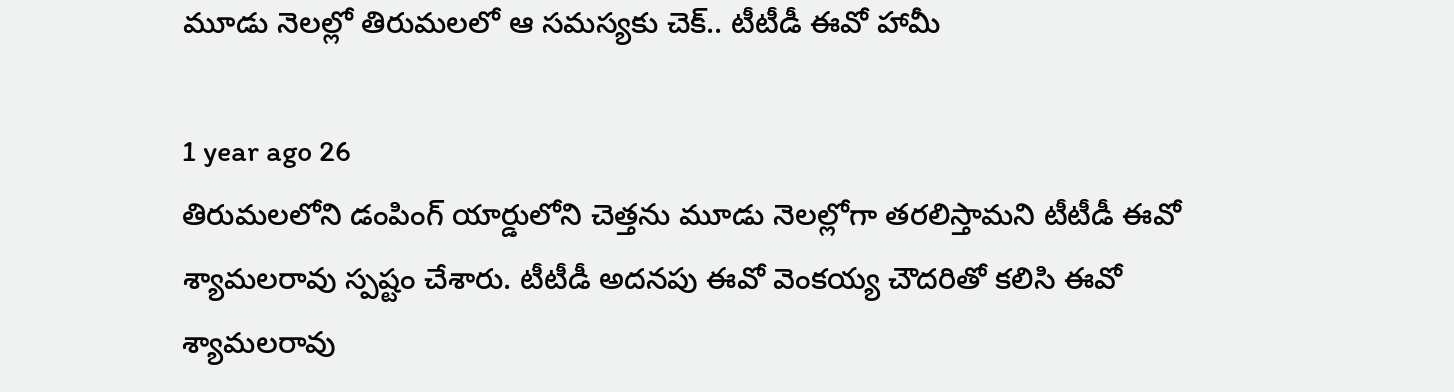మూడు నెలల్లో తిరుమలలో ఆ సమస్యకు చెక్.. టీటీడీ ఈవో హామీ

1 year ago 26
తిరుమలలోని డంపింగ్ యార్డులోని చెత్తను మూడు నెలల్లోగా తరలిస్తామని టీటీడీ ఈవో శ్యామలరావు స్పష్టం చేశారు. టీటీడీ అదనపు ఈవో వెంకయ్య చౌదరితో కలిసి ఈవో శ్యామలరావు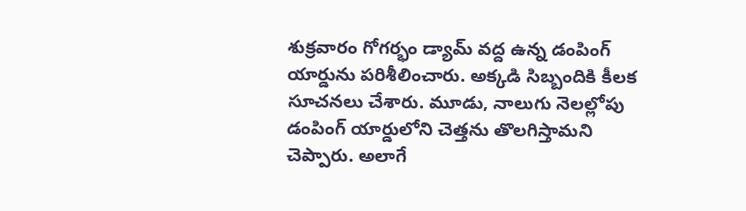శుక్రవారం గోగర్భం డ్యామ్ వద్ద ఉన్న డంపింగ్ యార్డును పరిశీలించారు. అక్కడి సిబ్బందికి కీలక సూచనలు చేశారు. మూడు, నాలుగు నెలల్లోపు డంపింగ్ యార్డులోని చెత్తను తొలగిస్తామని చెప్పారు. అలాగే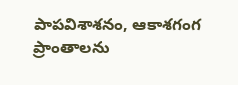పాపవిశాశనం, ఆకాశగంగ ప్రాంతాలను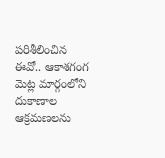పరిశీలించిన ఈవో.. ఆకాశగంగ మెట్ల మార్గంలోని దుకాణాల ఆక్రమణలను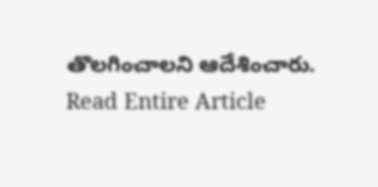తొలగించాలని ఆదేశించారు.
Read Entire Article